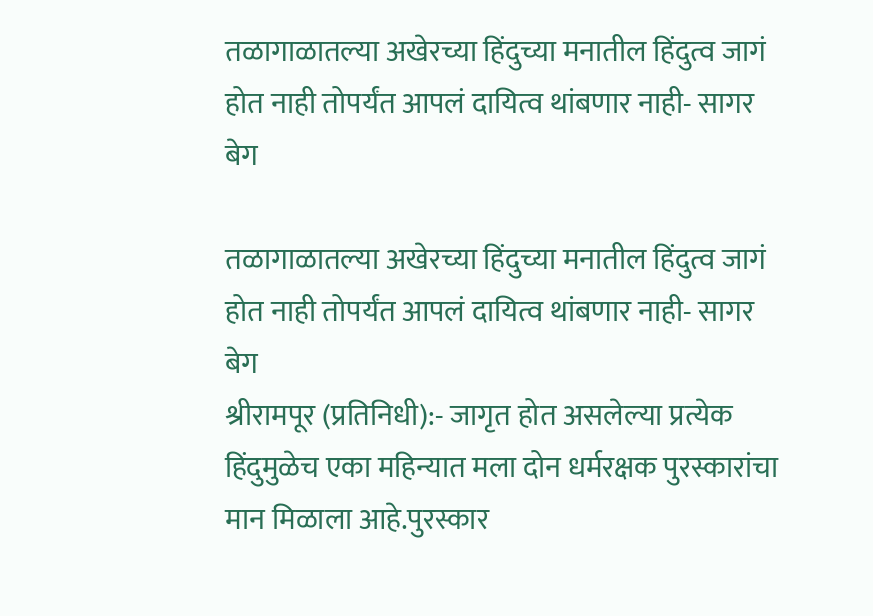तळागाळातल्या अखेरच्या हिंदुच्या मनातील हिंदुत्व जागं होत नाही तोपर्यंत आपलं दायित्व थांबणार नाही- सागर बेग

तळागाळातल्या अखेरच्या हिंदुच्या मनातील हिंदुत्व जागं होत नाही तोपर्यंत आपलं दायित्व थांबणार नाही- सागर बेग
श्रीरामपूर (प्रतिनिधी):- जागृत होत असलेल्या प्रत्येक हिंदुमुळेच एका महिन्यात मला दोन धर्मरक्षक पुरस्कारांचा मान मिळाला आहे.पुरस्कार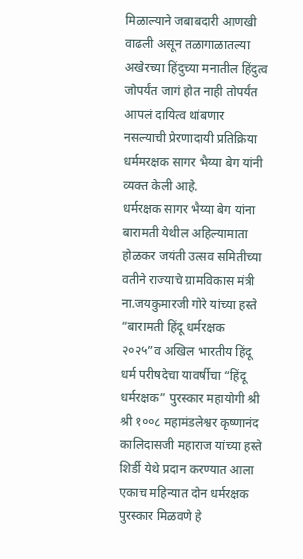मिळाल्याने जबाबदारी आणखी वाढली असून तळागाळातल्या अखेरच्या हिंदुच्या मनातील हिंदुत्व जोपर्यंत जागं होत नाही तोपर्यंत आपलं दायित्व थांबणार नसल्याची प्रेरणादायी प्रतिक्रिया धर्ममरक्षक सागर भैय्या बेग यांनी व्यक्त केली आहे.
धर्मरक्षक सागर भैय्या बेग यांना बारामती येथील अहिल्यामाता होळकर जयंती उत्सव समितीच्या वतीने राज्याचे ग्रामविकास मंत्री ना.जयकुमारजी गोरे यांच्या हस्ते “बारामती हिंदू धर्मरक्षक २०२५”व अखिल भारतीय हिंदू धर्म परीषदेचा यावर्षीचा “हिंदू धर्मरक्षक” पुरस्कार महायोगी श्री श्री १००८ महामंडलेश्वर कृष्णानंद कालिदासजी महाराज यांच्या हस्ते शिर्डी येथे प्रदान करण्यात आला एकाच महिन्यात दोन धर्मरक्षक पुरस्कार मिळवणे हे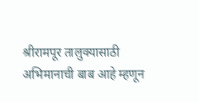श्रीरामपूर तालुक्यासाठी अभिमानाची बाब आहे म्हणून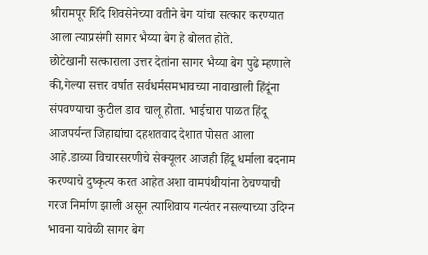श्रीरामपूर शिंदे शिवसेनेच्या वतीने बेग यांचा सत्कार करण्यात आला त्याप्रसंगी सागर भैय्या बेग हे बोलत होते.
छोटेखानी सत्काराला उत्तर देतांना सागर भैय्या बेग पुढे म्हणाले की,गेल्या सत्तर वर्षात सर्वधर्मसमभावच्या नावाखाली हिंदूंना संपवण्याचा कुटील डाव चालू होता. भाईचारा पाळत हिंदू आजपर्यन्त जिहाद्यांचा दहशतवाद देशात पोसत आला आहे.डाव्या विचारसरणीचे सेक्यूलर आजही हिंदू धर्माला बदनाम करण्याचे दुष्कृत्य करत आहेत अशा वामपंथीयांना ठेचण्याची गरज निर्माण झाली असून त्याशिवाय गत्यंतर नसल्याच्या उदिग्न भावना यावेळी सागर बेग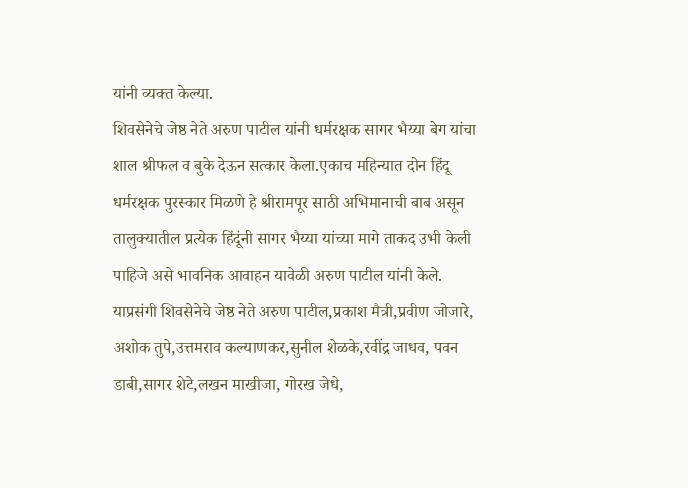यांनी व्यक्त केल्या.
शिवसेनेचे जेष्ठ नेते अरुण पाटील यांनी धर्मरक्षक सागर भैय्या बेग यांचा शाल श्रीफल व बुके देऊन सत्कार केला.एकाच महिन्यात दोन हिंदू धर्मरक्षक पुरस्कार मिळणे हे श्रीरामपूर साठी अभिमानाची बाब असून तालुक्यातील प्रत्येक हिंदूंनी सागर भैय्या यांच्या मागे ताकद उभी केली पाहिजे असे भावनिक आवाहन यावेळी अरुण पाटील यांनी केले.
याप्रसंगी शिवसेनेचे जेष्ठ नेते अरुण पाटील,प्रकाश मैत्री,प्रवीण जोजारे, अशोक तुपे,उत्तमराव कल्याणकर,सुनील शेळके,रवींद्र जाधव, पवन डाबी,सागर शेटे,लखन माखीजा, गोरख जेधे,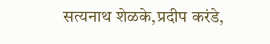सत्यनाथ शेळके,प्रदीप करंडे,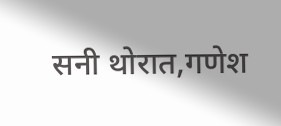सनी थोरात,गणेश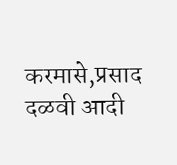करमासे,प्रसाद दळवी आदी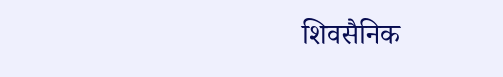शिवसैनिक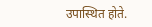उपास्थित होते.